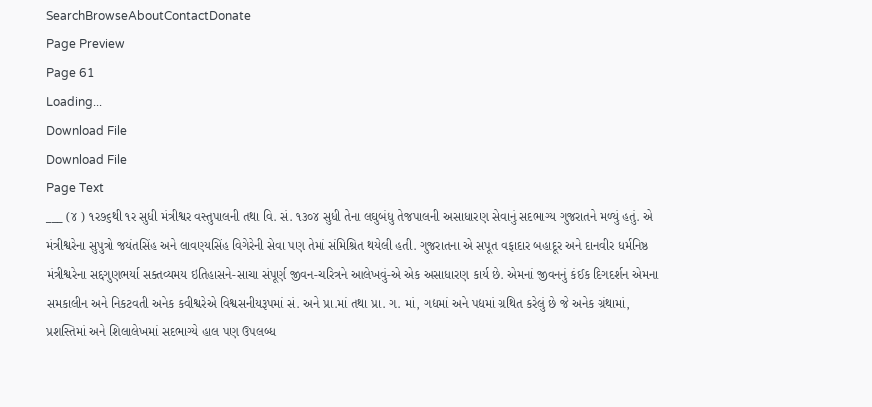SearchBrowseAboutContactDonate
Page Preview
Page 61
Loading...
Download File
Download File
Page Text
___ (૪ ) ૧ર૭૬થી ૧ર સુધી મંત્રીશ્વર વસ્તુપાલની તથા વિ. સં. ૧૩૦૪ સુધી તેના લઘુબંધુ તેજપાલની અસાધારણ સેવાનું સદભાગ્ય ગુજરાતને મળ્યું હતું. એ મંત્રીશ્વરેના સુપુત્રો જયંતસિંહ અને લાવણ્યસિંહ વિગેરેની સેવા પણ તેમાં સંમિશ્રિત થયેલી હતી. ગુજરાતના એ સપૂત વફાદાર બહાદૂર અને દાનવીર ધર્મનિષ્ઠ મંત્રીશ્વરેના સદ્દગુણભર્યા સક્તવ્યમય ઇતિહાસને-સાચા સંપૂર્ણ જીવન-ચરિત્રને આલેખવું-એ એક અસાધારણ કાર્ય છે. એમનાં જીવનનું કંઈક દિગદર્શન એમના સમકાલીન અને નિકટવતી અનેક કવીશ્વરેએ વિશ્વસનીયરૂપમાં સં. અને પ્રા.માં તથા પ્રા. ગ. માં, ગદ્યમાં અને પદ્યમાં ગ્રથિત કરેલું છે જે અનેક ગ્રંથામાં, પ્રશસ્તિમાં અને શિલાલેખમાં સદભાગ્યે હાલ પણ ઉપલબ્ધ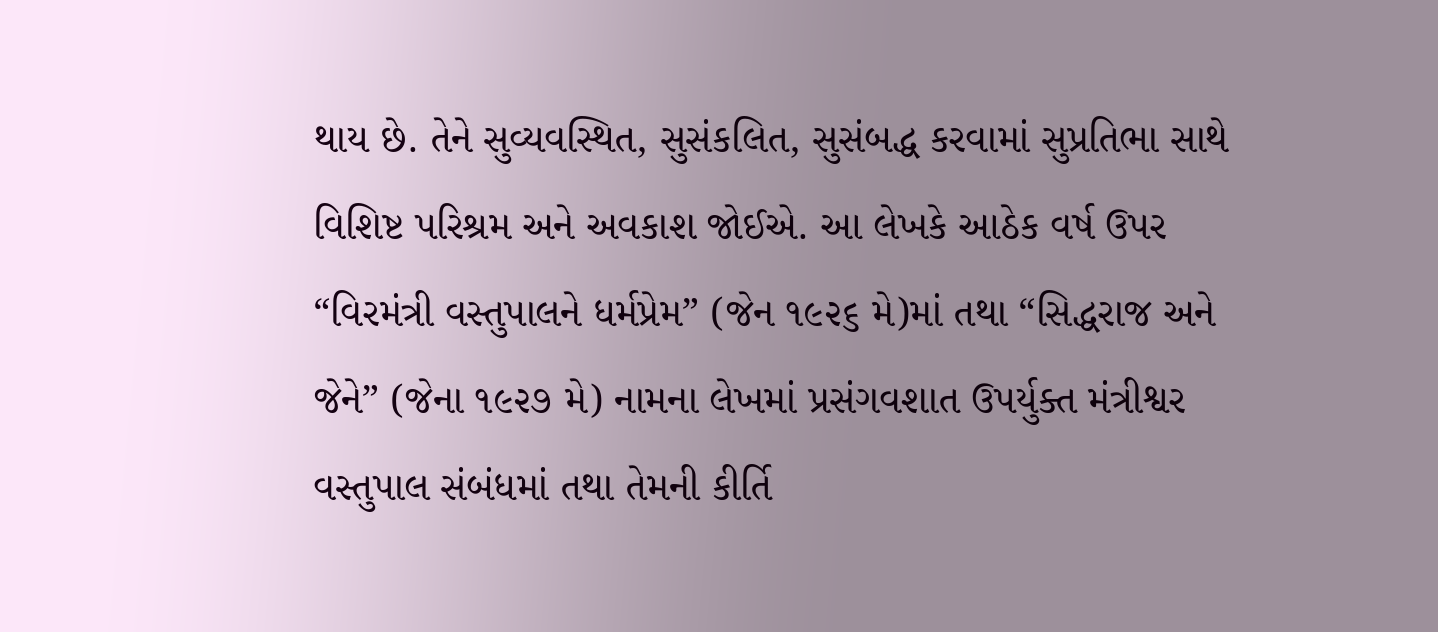થાય છે. તેને સુવ્યવસ્થિત, સુસંકલિત, સુસંબદ્ધ કરવામાં સુપ્રતિભા સાથે વિશિષ્ટ પરિશ્રમ અને અવકાશ જોઈએ. આ લેખકે આઠેક વર્ષ ઉપર “વિરમંત્રી વસ્તુપાલને ધર્મપ્રેમ” (જેન ૧૯૨૬ મે)માં તથા “સિદ્ધરાજ અને જેને” (જેના ૧૯૨૭ મે) નામના લેખમાં પ્રસંગવશાત ઉપર્યુક્ત મંત્રીશ્વર વસ્તુપાલ સંબંધમાં તથા તેમની કીર્તિ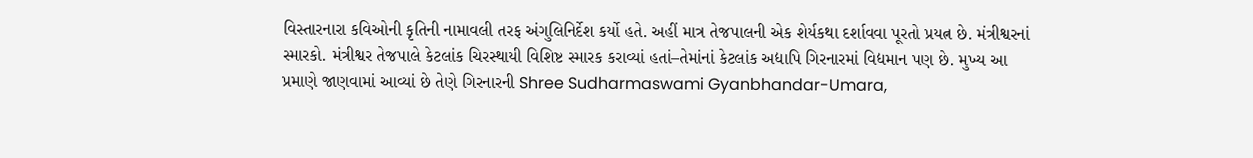વિસ્તારનારા કવિઓની કૃતિની નામાવલી તરફ અંગુલિનિર્દેશ કર્યો હતે. અહીં માત્ર તેજપાલની એક શેર્યકથા દર્શાવવા પૂરતો પ્રયત્ન છે. મંત્રીશ્વરનાં સ્મારકો. મંત્રીશ્વર તેજપાલે કેટલાંક ચિરસ્થાયી વિશિષ્ટ સ્મારક કરાવ્યાં હતાં–તેમાંનાં કેટલાંક અદ્યાપિ ગિરનારમાં વિદ્યમાન પણ છે. મુખ્ય આ પ્રમાણે જાણવામાં આવ્યાં છે તેણે ગિરનારની Shree Sudharmaswami Gyanbhandar-Umara,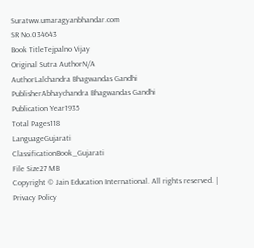Suratww.umaragyanbhandar.com
SR No.034643
Book TitleTejpalno Vijay
Original Sutra AuthorN/A
AuthorLalchandra Bhagwandas Gandhi
PublisherAbhaychandra Bhagwandas Gandhi
Publication Year1935
Total Pages118
LanguageGujarati
ClassificationBook_Gujarati
File Size27 MB
Copyright © Jain Education International. All rights reserved. | Privacy Policy